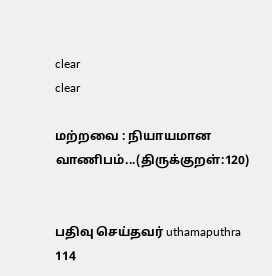clear
clear

மற்றவை : நியாயமான வாணிபம்...(திருக்குறள்:120)


பதிவு செய்தவர் uthamaputhra 114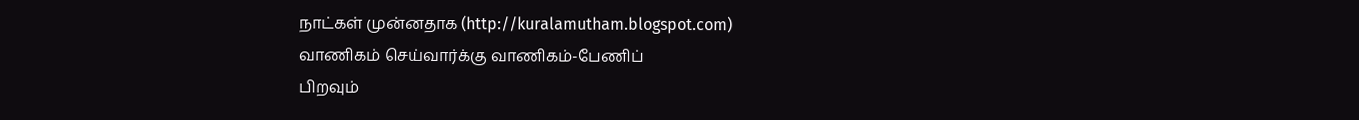நாட்கள் முன்னதாக (http://kuralamutham.blogspot.com)
வாணிகம் செய்வார்க்கு வாணிகம்-பேணிப்
பிறவும்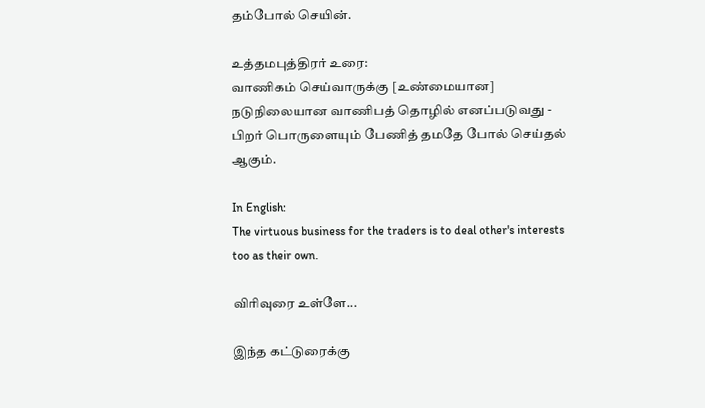தம்போல் செயின்.

உத்தமபுத்திரர் உரை:
வாணிகம் செய்வாருக்கு [உண்மையான] நடுநிலையான வாணிபத் தொழில் எனப்படுவது - பிறர் பொருளையும் பேணித் தமதே போல் செய்தல் ஆகும்.

In English:
The virtuous business for the traders is to deal other's interests too as their own.

விரிவுரை உள்ளே...

இந்த கட்டுரைக்கு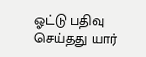ஓட்டு பதிவு செய்தது யார்